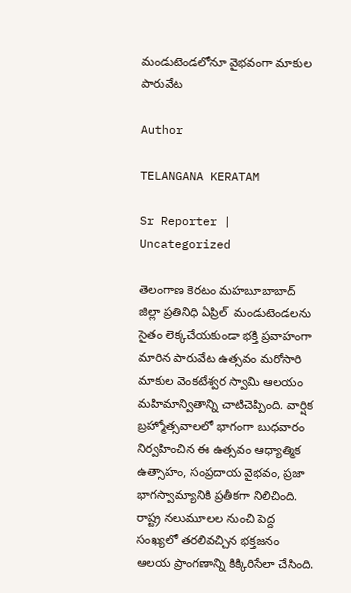మండుటెండలోనూ వైభవంగా మాకుల పారువేట

Author

TELANGANA KERATAM

Sr Reporter | Uncategorized

తెలంగాణ కెరటం మహబూబాబాద్ జిల్లా ప్రతినిధి ఏప్రిల్  మండుటెండలను సైతం లెక్కచేయకుండా భక్తి ప్రవాహంగా మారిన పారువేట ఉత్సవం మరోసారి మాకుల వెంకటేశ్వర స్వామి ఆలయం మహిమాన్వితాన్ని చాటిచెప్పింది. వార్షిక బ్రహ్మోత్సవాలలో భాగంగా బుధవారం నిర్వహించిన ఈ ఉత్సవం ఆధ్యాత్మిక ఉత్సాహం, సంప్రదాయ వైభవం, ప్రజా భాగస్వామ్యానికి ప్రతీకగా నిలిచింది. రాష్ట్ర నలుమూలల నుంచి పెద్ద సంఖ్యలో తరలివచ్చిన భక్తజనం ఆలయ ప్రాంగణాన్ని కిక్కిరిసేలా చేసింది.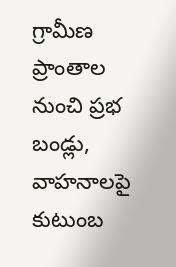గ్రామీణ ప్రాంతాల నుంచి ప్రభ బండ్లు, వాహనాలపై కుటుంబ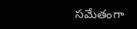సమేతంగా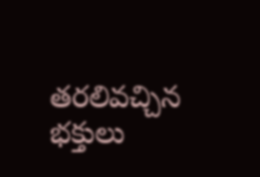తరలివచ్చిన భక్తులు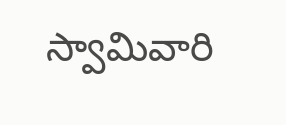స్వామివారి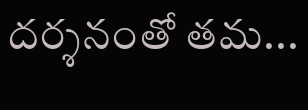దర్శనంతో తమ...